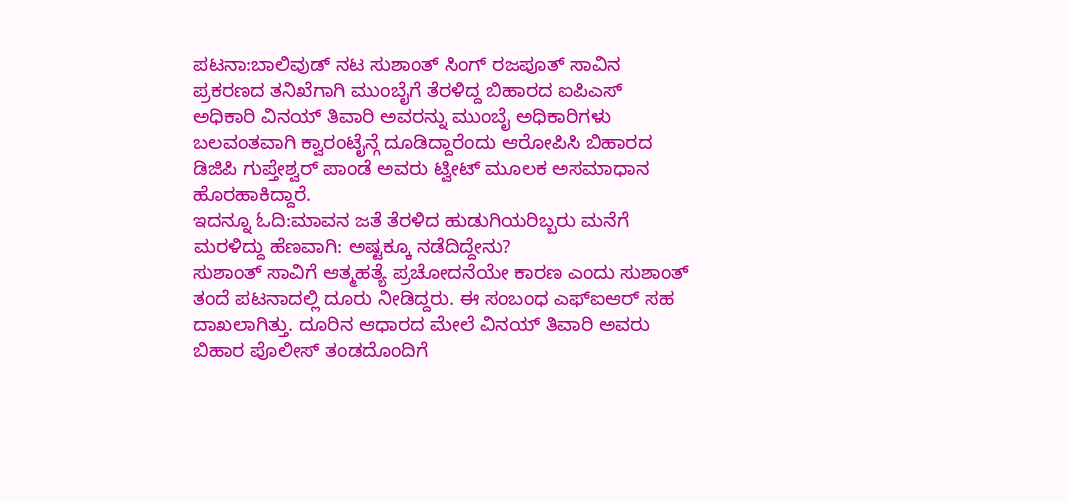ಪಟನಾ:ಬಾಲಿವುಡ್ ನಟ ಸುಶಾಂತ್ ಸಿಂಗ್ ರಜಪೂತ್ ಸಾವಿನ ಪ್ರಕರಣದ ತನಿಖೆಗಾಗಿ ಮುಂಬೈಗೆ ತೆರಳಿದ್ದ ಬಿಹಾರದ ಐಪಿಎಸ್ ಅಧಿಕಾರಿ ವಿನಯ್ ತಿವಾರಿ ಅವರನ್ನು ಮುಂಬೈ ಅಧಿಕಾರಿಗಳು ಬಲವಂತವಾಗಿ ಕ್ವಾರಂಟೈನ್ಗೆ ದೂಡಿದ್ದಾರೆಂದು ಆರೋಪಿಸಿ ಬಿಹಾರದ ಡಿಜಿಪಿ ಗುಪ್ತೇಶ್ವರ್ ಪಾಂಡೆ ಅವರು ಟ್ವೀಟ್ ಮೂಲಕ ಅಸಮಾಧಾನ ಹೊರಹಾಕಿದ್ದಾರೆ.
ಇದನ್ನೂ ಓದಿ:ಮಾವನ ಜತೆ ತೆರಳಿದ ಹುಡುಗಿಯರಿಬ್ಬರು ಮನೆಗೆ ಮರಳಿದ್ದು ಹೆಣವಾಗಿ: ಅಷ್ಟಕ್ಕೂ ನಡೆದಿದ್ದೇನು?
ಸುಶಾಂತ್ ಸಾವಿಗೆ ಆತ್ಮಹತ್ಯೆ ಪ್ರಚೋದನೆಯೇ ಕಾರಣ ಎಂದು ಸುಶಾಂತ್ ತಂದೆ ಪಟನಾದಲ್ಲಿ ದೂರು ನೀಡಿದ್ದರು. ಈ ಸಂಬಂಧ ಎಫ್ಐಆರ್ ಸಹ ದಾಖಲಾಗಿತ್ತು. ದೂರಿನ ಆಧಾರದ ಮೇಲೆ ವಿನಯ್ ತಿವಾರಿ ಅವರು ಬಿಹಾರ ಪೊಲೀಸ್ ತಂಡದೊಂದಿಗೆ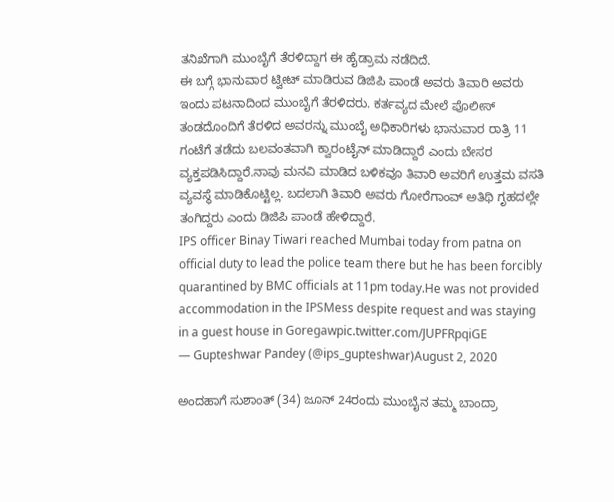ತನಿಖೆಗಾಗಿ ಮುಂಬೈಗೆ ತೆರಳಿದ್ದಾಗ ಈ ಹೈಡ್ರಾಮ ನಡೆದಿದೆ.
ಈ ಬಗ್ಗೆ ಭಾನುವಾರ ಟ್ವೀಟ್ ಮಾಡಿರುವ ಡಿಜಿಪಿ ಪಾಂಡೆ ಅವರು ತಿವಾರಿ ಅವರು ಇಂದು ಪಟನಾದಿಂದ ಮುಂಬೈಗೆ ತೆರಳಿದರು. ಕರ್ತವ್ಯದ ಮೇಲೆ ಪೊಲೀಸ್ ತಂಡದೊಂದಿಗೆ ತೆರಳಿದ ಅವರನ್ನು ಮುಂಬೈ ಅಧಿಕಾರಿಗಳು ಭಾನುವಾರ ರಾತ್ರಿ 11 ಗಂಟೆಗೆ ತಡೆದು ಬಲವಂತವಾಗಿ ಕ್ವಾರಂಟೈನ್ ಮಾಡಿದ್ದಾರೆ ಎಂದು ಬೇಸರ ವ್ಯಕ್ತಪಡಿಸಿದ್ದಾರೆ.ನಾವು ಮನವಿ ಮಾಡಿದ ಬಳಿಕವೂ ತಿವಾರಿ ಅವರಿಗೆ ಉತ್ತಮ ವಸತಿ ವ್ಯವಸ್ಥೆ ಮಾಡಿಕೊಟ್ಟಿಲ್ಲ. ಬದಲಾಗಿ ತಿವಾರಿ ಅವರು ಗೋರೆಗಾಂವ್ ಅತಿಥಿ ಗೃಹದಲ್ಲೇ ತಂಗಿದ್ದರು ಎಂದು ಡಿಜಿಪಿ ಪಾಂಡೆ ಹೇಳಿದ್ದಾರೆ.
IPS officer Binay Tiwari reached Mumbai today from patna on official duty to lead the police team there but he has been forcibly quarantined by BMC officials at 11pm today.He was not provided accommodation in the IPSMess despite request and was staying in a guest house in Goregawpic.twitter.com/JUPFRpqiGE
— Gupteshwar Pandey (@ips_gupteshwar)August 2, 2020

ಅಂದಹಾಗೆ ಸುಶಾಂತ್ (34) ಜೂನ್ 24ರಂದು ಮುಂಬೈನ ತಮ್ಮ ಬಾಂದ್ರಾ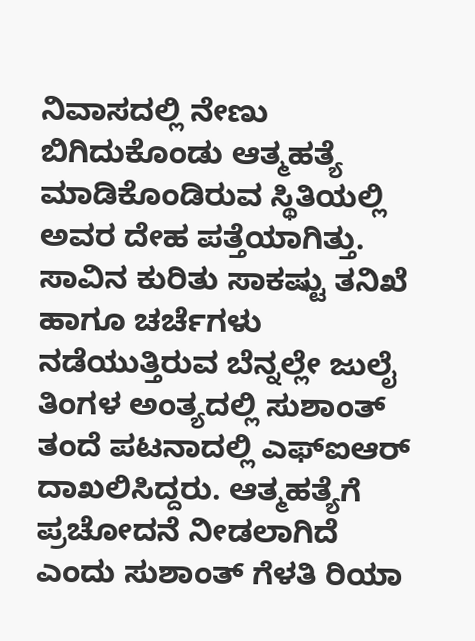ನಿವಾಸದಲ್ಲಿ ನೇಣು ಬಿಗಿದುಕೊಂಡು ಆತ್ಮಹತ್ಯೆ ಮಾಡಿಕೊಂಡಿರುವ ಸ್ಥಿತಿಯಲ್ಲಿ ಅವರ ದೇಹ ಪತ್ತೆಯಾಗಿತ್ತು. ಸಾವಿನ ಕುರಿತು ಸಾಕಷ್ಟು ತನಿಖೆ ಹಾಗೂ ಚರ್ಚೆಗಳು ನಡೆಯುತ್ತಿರುವ ಬೆನ್ನಲ್ಲೇ ಜುಲೈ ತಿಂಗಳ ಅಂತ್ಯದಲ್ಲಿ ಸುಶಾಂತ್ ತಂದೆ ಪಟನಾದಲ್ಲಿ ಎಫ್ಐಆರ್ ದಾಖಲಿಸಿದ್ದರು. ಆತ್ಮಹತ್ಯೆಗೆ ಪ್ರಚೋದನೆ ನೀಡಲಾಗಿದೆ ಎಂದು ಸುಶಾಂತ್ ಗೆಳತಿ ರಿಯಾ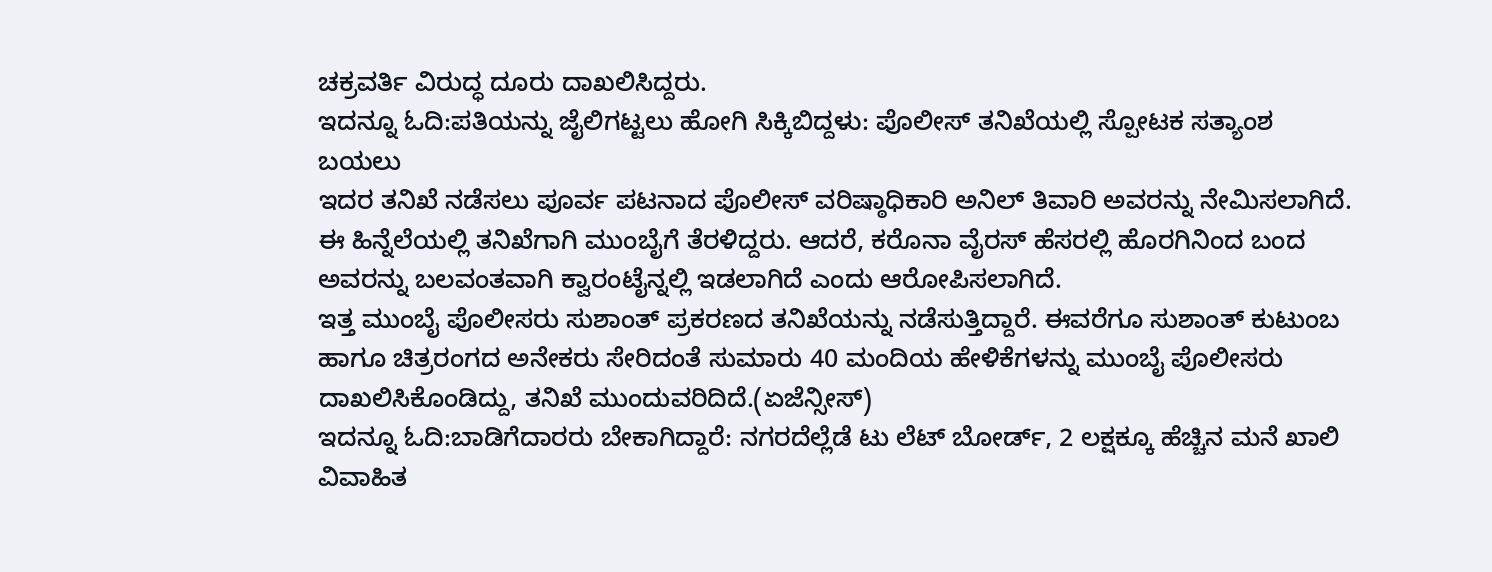ಚಕ್ರವರ್ತಿ ವಿರುದ್ಧ ದೂರು ದಾಖಲಿಸಿದ್ದರು.
ಇದನ್ನೂ ಓದಿ:ಪತಿಯನ್ನು ಜೈಲಿಗಟ್ಟಲು ಹೋಗಿ ಸಿಕ್ಕಿಬಿದ್ದಳು: ಪೊಲೀಸ್ ತನಿಖೆಯಲ್ಲಿ ಸ್ಪೋಟಕ ಸತ್ಯಾಂಶ ಬಯಲು
ಇದರ ತನಿಖೆ ನಡೆಸಲು ಪೂರ್ವ ಪಟನಾದ ಪೊಲೀಸ್ ವರಿಷ್ಠಾಧಿಕಾರಿ ಅನಿಲ್ ತಿವಾರಿ ಅವರನ್ನು ನೇಮಿಸಲಾಗಿದೆ. ಈ ಹಿನ್ನೆಲೆಯಲ್ಲಿ ತನಿಖೆಗಾಗಿ ಮುಂಬೈಗೆ ತೆರಳಿದ್ದರು. ಆದರೆ, ಕರೊನಾ ವೈರಸ್ ಹೆಸರಲ್ಲಿ ಹೊರಗಿನಿಂದ ಬಂದ ಅವರನ್ನು ಬಲವಂತವಾಗಿ ಕ್ವಾರಂಟೈನ್ನಲ್ಲಿ ಇಡಲಾಗಿದೆ ಎಂದು ಆರೋಪಿಸಲಾಗಿದೆ.
ಇತ್ತ ಮುಂಬೈ ಪೊಲೀಸರು ಸುಶಾಂತ್ ಪ್ರಕರಣದ ತನಿಖೆಯನ್ನು ನಡೆಸುತ್ತಿದ್ದಾರೆ. ಈವರೆಗೂ ಸುಶಾಂತ್ ಕುಟುಂಬ ಹಾಗೂ ಚಿತ್ರರಂಗದ ಅನೇಕರು ಸೇರಿದಂತೆ ಸುಮಾರು 40 ಮಂದಿಯ ಹೇಳಿಕೆಗಳನ್ನು ಮುಂಬೈ ಪೊಲೀಸರು ದಾಖಲಿಸಿಕೊಂಡಿದ್ದು, ತನಿಖೆ ಮುಂದುವರಿದಿದೆ.(ಏಜೆನ್ಸೀಸ್)
ಇದನ್ನೂ ಓದಿ:ಬಾಡಿಗೆದಾರರು ಬೇಕಾಗಿದ್ದಾರೆ: ನಗರದೆಲ್ಲೆಡೆ ಟು ಲೆಟ್ ಬೋರ್ಡ್, 2 ಲಕ್ಷಕ್ಕೂ ಹೆಚ್ಚಿನ ಮನೆ ಖಾಲಿ
ವಿವಾಹಿತ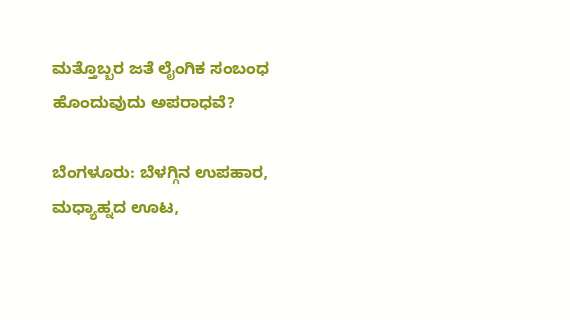ಮತ್ತೊಬ್ಬರ ಜತೆ ಲೈಂಗಿಕ ಸಂಬಂಧ ಹೊಂದುವುದು ಅಪರಾಧವೆ?

ಬೆಂಗಳೂರು: ಬೆಳಗ್ಗಿನ ಉಪಹಾರ, ಮಧ್ಯಾಹ್ನದ ಊಟ,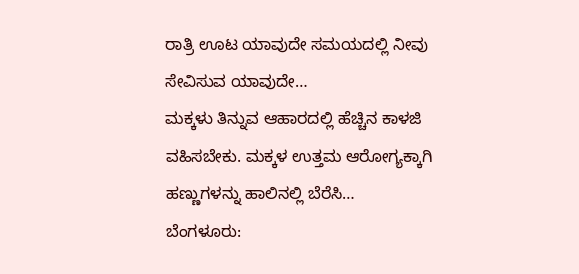ರಾತ್ರಿ ಊಟ ಯಾವುದೇ ಸಮಯದಲ್ಲಿ ನೀವು ಸೇವಿಸುವ ಯಾವುದೇ…
ಮಕ್ಕಳು ತಿನ್ನುವ ಆಹಾರದಲ್ಲಿ ಹೆಚ್ಚಿನ ಕಾಳಜಿ ವಹಿಸಬೇಕು. ಮಕ್ಕಳ ಉತ್ತಮ ಆರೋಗ್ಯಕ್ಕಾಗಿ ಹಣ್ಣುಗಳನ್ನು ಹಾಲಿನಲ್ಲಿ ಬೆರೆಸಿ…
ಬೆಂಗಳೂರು: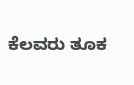ಕೆಲವರು ತೂಕ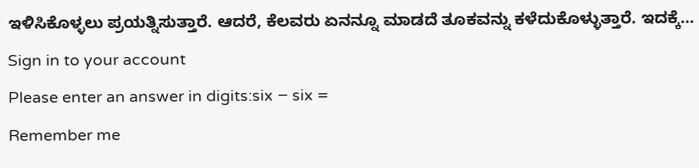ಇಳಿಸಿಕೊಳ್ಳಲು ಪ್ರಯತ್ನಿಸುತ್ತಾರೆ. ಆದರೆ, ಕೆಲವರು ಏನನ್ನೂ ಮಾಡದೆ ತೂಕವನ್ನು ಕಳೆದುಕೊಳ್ಳುತ್ತಾರೆ. ಇದಕ್ಕೆ…
Sign in to your account
Please enter an answer in digits:six − six =
Remember me